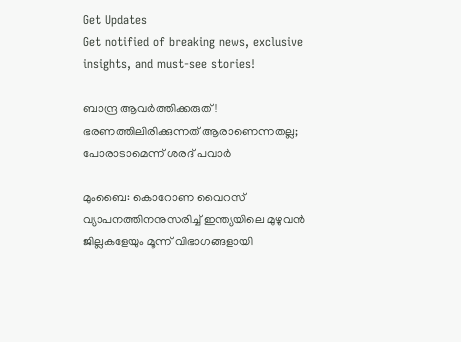Get Updates
Get notified of breaking news, exclusive insights, and must-see stories!

ബാന്ദ്ര ആവര്‍ത്തിക്കരുത്! ഭരണത്തിലിരിക്കുന്നത് ആരാണെന്നതല്ല; പോരാടാമെന്ന് ശരദ് പവാര്‍

മുംബൈ: കൊറോണ വൈറസ് വ്യാപനത്തിനനുസരിച്ച് ഇന്ത്യയിലെ മുഴുവന്‍ ജില്ലകളേയും മൂന്ന് വിഭാഗങ്ങളായി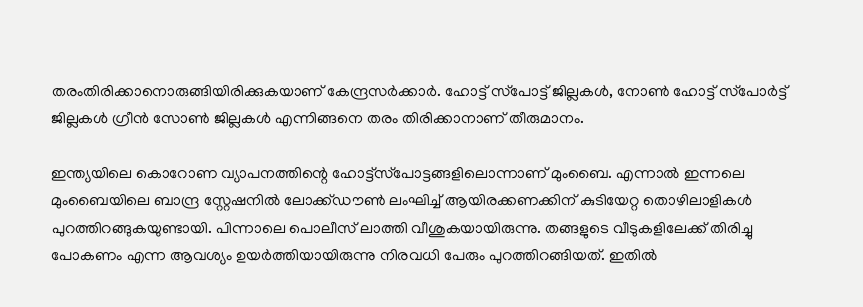തരംതിരിക്കാനൊരുങ്ങിയിരിക്കുകയാണ് കേന്ദ്രസര്‍ക്കാര്‍. ഹോട്ട് സ്‌പോട്ട് ജില്ലകള്‍, നോണ്‍ ഹോട്ട് സ്‌പോര്‍ട്ട് ജില്ലകള്‍ ഗ്രീന്‍ സോണ്‍ ജില്ലകള്‍ എന്നിങ്ങനെ തരം തിരിക്കാനാണ് തീരുമാനം.

ഇന്ത്യയിലെ കൊറോണ വ്യാപനത്തിന്റെ ഹോട്ട്‌സ്‌പോട്ടങ്ങളിലൊന്നാണ് മുംബൈ. എന്നാല്‍ ഇന്നലെ മുംബൈയിലെ ബാന്ദ്ര സ്റ്റേഷനില്‍ ലോക്ക്ഡൗണ്‍ ലംഘിച്ച് ആയിരക്കണക്കിന് കുടിയേറ്റ തൊഴിലാളികള്‍ പുറത്തിറങ്ങുകയുണ്ടായി. പിന്നാലെ പൊലീസ് ലാത്തി വീശുകയായിരുന്നു. തങ്ങളുടെ വീടുകളിലേക്ക് തിരിച്ചു പോകണം എന്ന ആവശ്യം ഉയര്‍ത്തിയായിരുന്നു നിരവധി പേരും പുറത്തിറങ്ങിയത്. ഇതില്‍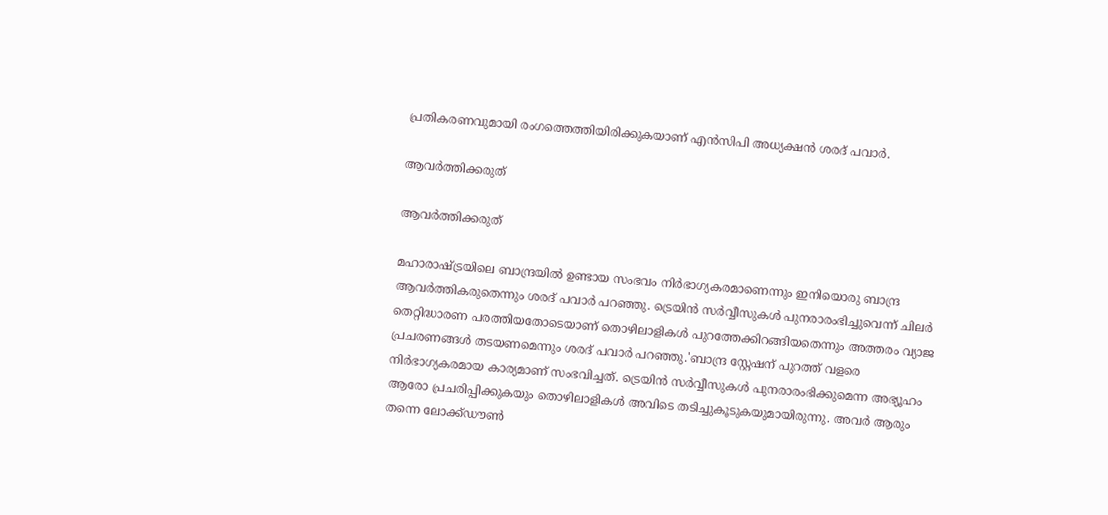പ്രതികരണവുമായി രംഗത്തെത്തിയിരിക്കുകയാണ് എന്‍സിപി അധ്യക്ഷന്‍ ശരദ് പവാര്‍.

ആവര്‍ത്തിക്കരുത്

ആവര്‍ത്തിക്കരുത്

മഹാരാഷ്ട്രയിലെ ബാന്ദ്രയില്‍ ഉണ്ടായ സംഭവം നിര്‍ഭാഗ്യകരമാണെന്നും ഇനിയൊരു ബാന്ദ്ര ആവര്‍ത്തികരുതെന്നും ശരദ് പവാര്‍ പറഞ്ഞു. ട്രെയിന്‍ സര്‍വ്വീസുകള്‍ പുനരാരംഭിച്ചുവെന്ന് ചിലര്‍ തെറ്റിദ്ധാരണ പരത്തിയതോടെയാണ് തൊഴിലാളികള്‍ പുറത്തേക്കിറങ്ങിയതെന്നും അത്തരം വ്യാജ പ്രചരണങ്ങള്‍ തടയണമെന്നും ശരദ് പവാര്‍ പറഞ്ഞു.'ബാന്ദ്ര സ്റ്റേഷന് പുറത്ത് വളരെ നിര്‍ഭാഗ്യകരമായ കാര്യമാണ് സംഭവിച്ചത്. ട്രെയിന്‍ സര്‍വ്വീസുകള്‍ പുനരാരംഭിക്കുമെന്ന അഭ്യൂഹം ആരോ പ്രചരിപ്പിക്കുകയും തൊഴിലാളികള്‍ അവിടെ തടിച്ചുകൂടുകയുമായിരുന്നു. അവര്‍ ആരും തന്നെ ലോക്ക്ഡൗണ്‍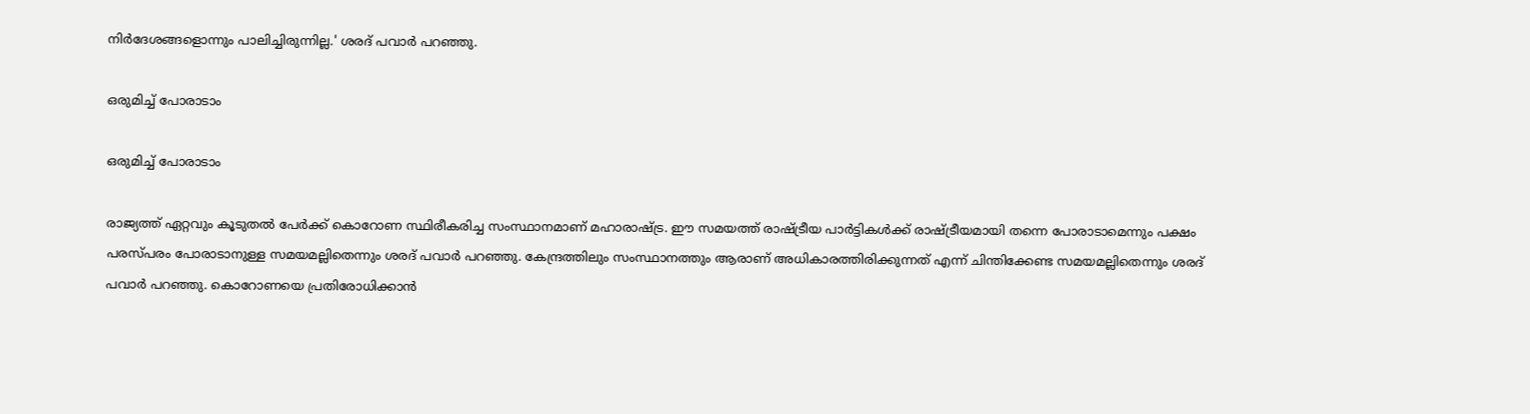നിര്‍ദേശങ്ങളൊന്നും പാലിച്ചിരുന്നില്ല.' ശരദ് പവാര്‍ പറഞ്ഞു.

ഒരുമിച്ച് പോരാടാം

ഒരുമിച്ച് പോരാടാം

രാജ്യത്ത് ഏറ്റവും കൂടുതല്‍ പേര്‍ക്ക് കൊറോണ സ്ഥിരീകരിച്ച സംസ്ഥാനമാണ് മഹാരാഷ്ട്ര. ഈ സമയത്ത് രാഷ്ട്രീയ പാര്‍ട്ടികള്‍ക്ക് രാഷ്ട്രീയമായി തന്നെ പോരാടാമെന്നും പക്ഷം പരസ്പരം പോരാടാനുള്ള സമയമല്ലിതെന്നും ശരദ് പവാര്‍ പറഞ്ഞു. കേന്ദ്രത്തിലും സംസ്ഥാനത്തും ആരാണ് അധികാരത്തിരിക്കുന്നത് എന്ന് ചിന്തിക്കേണ്ട സമയമല്ലിതെന്നും ശരദ് പവാര്‍ പറഞ്ഞു. കൊറോണയെ പ്രതിരോധിക്കാന്‍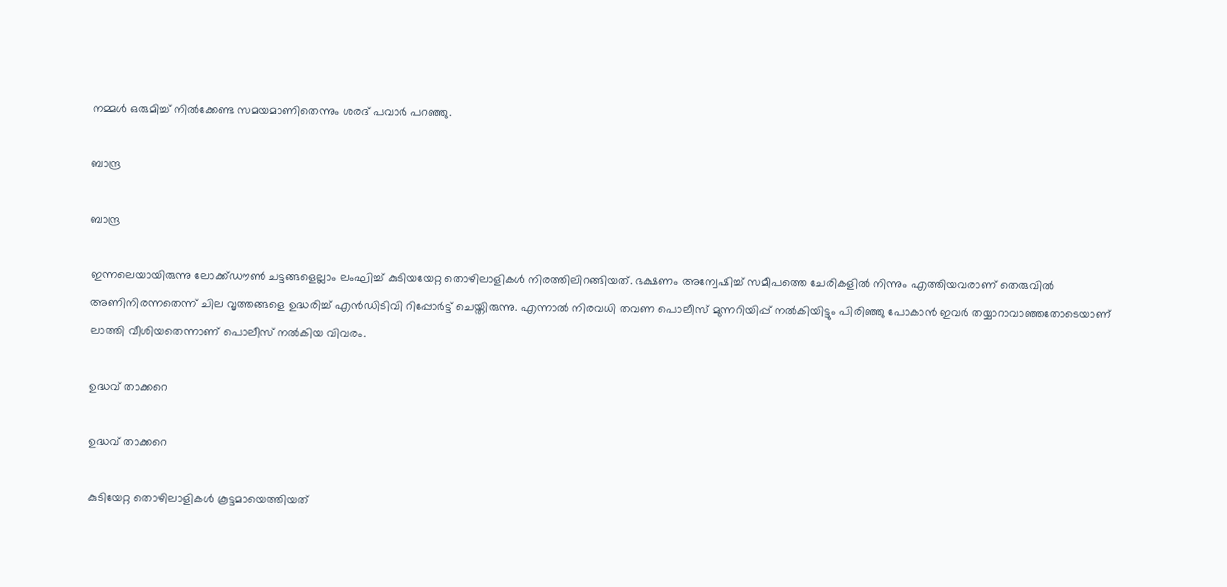നമ്മള്‍ ഒരുമിച്ച് നില്‍ക്കേണ്ട സമയമാണിതെന്നും ശരദ് പവാര്‍ പറഞ്ഞു.

ബാന്ദ്ര

ബാന്ദ്ര

ഇന്നലെയായിരുന്നു ലോക്ക്ഡൗണ്‍ ചട്ടങ്ങളെല്ലാം ലംഘിച്ച് കുടിയയേറ്റ തൊഴിലാളികള്‍ നിരത്തിലിറങ്ങിയത്. ഭക്ഷണം അന്വേഷിച്ച് സമീപത്തെ ചേരികളില്‍ നിന്നും എത്തിയവരാണ് തെരുവില്‍ അണിനിരന്നതെന്ന് ചില വൃത്തങ്ങളെ ഉദ്ധരിച്ച് എന്‍ഡിടിവി റിപ്പോര്‍ട്ട് ചെയ്തിരുന്നു. എന്നാല്‍ നിരവധി തവണ പൊലീസ് മുന്നറിയിപ്പ് നല്‍കിയിട്ടും പിരിഞ്ഞു പോകാന്‍ ഇവര്‍ തയ്യാറാവാഞ്ഞതോടെയാണ് ലാത്തി വീശിയതെന്നാണ് പൊലീസ് നല്‍കിയ വിവരം.

ഉദ്ധവ് താക്കറെ

ഉദ്ധവ് താക്കറെ

കുടിയേറ്റ തൊഴിലാളികള്‍ കൂട്ടമായെത്തിയത്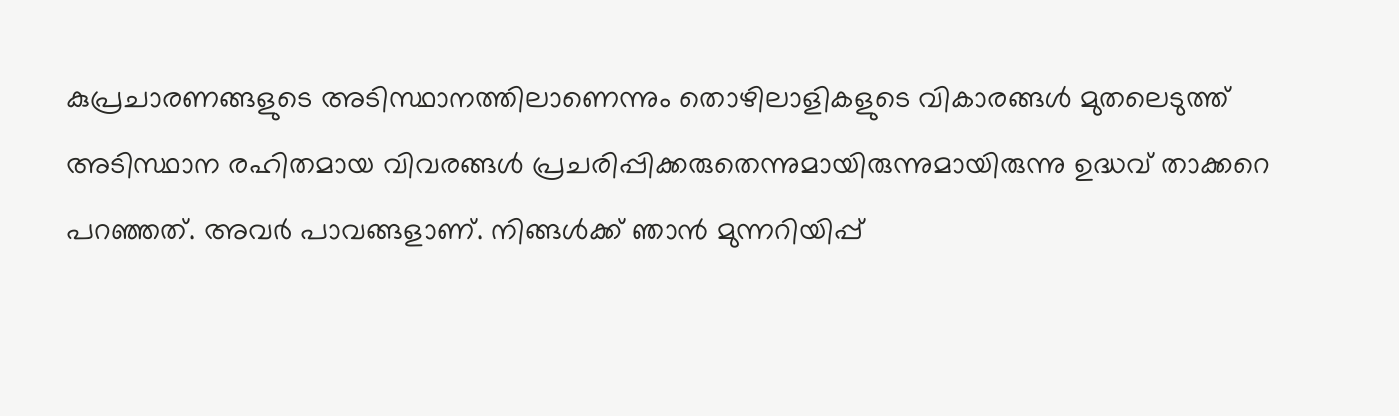കുപ്രചാരണങ്ങളുടെ അടിസ്ഥാനത്തിലാണെന്നും തൊഴിലാളികളുടെ വികാരങ്ങള്‍ മുതലെടുത്ത് അടിസ്ഥാന രഹിതമായ വിവരങ്ങള്‍ പ്രചരിപ്പിക്കരുതെന്നുമായിരുന്നുമായിരുന്നു ഉദ്ധവ് താക്കറെ പറഞ്ഞത്. അവര്‍ പാവങ്ങളാണ്. നിങ്ങള്‍ക്ക് ഞാന്‍ മുന്നറിയിപ്പ്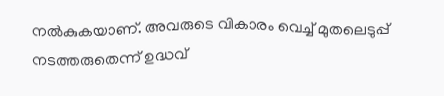നല്‍കുകയാണ്. അവരുടെ വികാരം വെച്ച് മുതലെടുപ്പ് നടത്തരുതെന്ന് ഉദ്ധവ്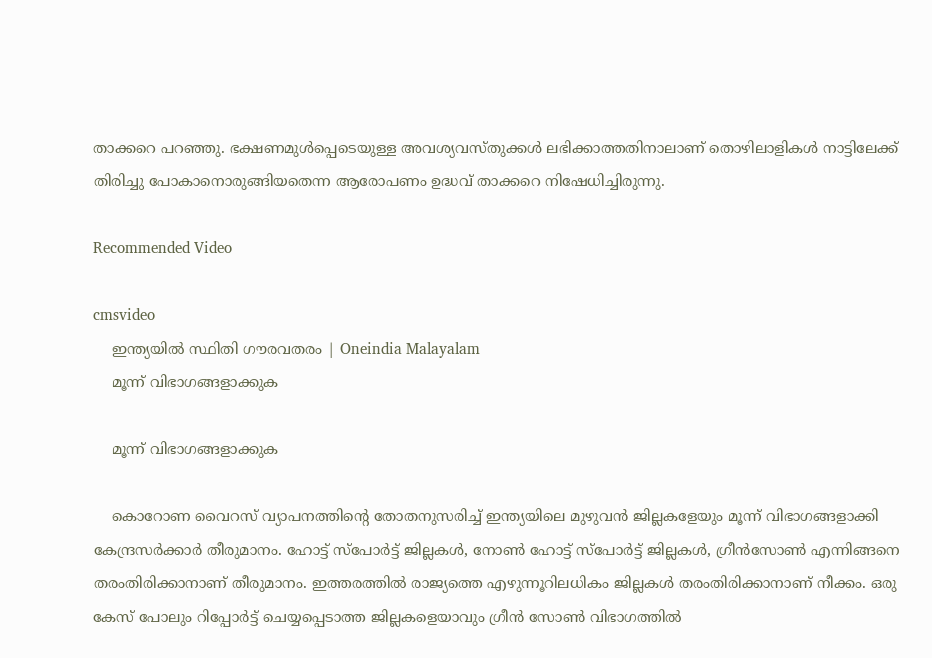താക്കറെ പറഞ്ഞു. ഭക്ഷണമുള്‍പ്പെടെയുള്ള അവശ്യവസ്തുക്കള്‍ ലഭിക്കാത്തതിനാലാണ് തൊഴിലാളികള്‍ നാട്ടിലേക്ക് തിരിച്ചു പോകാനൊരുങ്ങിയതെന്ന ആരോപണം ഉദ്ധവ് താക്കറെ നിഷേധിച്ചിരുന്നു.

Recommended Video

cmsvideo
    ഇന്ത്യയില്‍ സ്ഥിതി ഗൗരവതരം | Oneindia Malayalam
    മൂന്ന് വിഭാഗങ്ങളാക്കുക

    മൂന്ന് വിഭാഗങ്ങളാക്കുക

    കൊറോണ വൈറസ് വ്യാപനത്തിന്റെ തോതനുസരിച്ച് ഇന്ത്യയിലെ മുഴുവന്‍ ജില്ലകളേയും മൂന്ന് വിഭാഗങ്ങളാക്കി കേന്ദ്രസര്‍ക്കാര്‍ തീരുമാനം. ഹോട്ട് സ്‌പോര്‍ട്ട് ജില്ലകള്‍, നോണ്‍ ഹോട്ട് സ്‌പോര്‍ട്ട് ജില്ലകള്‍, ഗ്രീന്‍സോണ്‍ എന്നിങ്ങനെ തരംതിരിക്കാനാണ് തീരുമാനം. ഇത്തരത്തില്‍ രാജ്യത്തെ എഴുന്നൂറിലധികം ജില്ലകള്‍ തരംതിരിക്കാനാണ് നീക്കം. ഒരു കേസ് പോലും റിപ്പോര്‍ട്ട് ചെയ്യപ്പെടാത്ത ജില്ലകളെയാവും ഗ്രീന്‍ സോണ്‍ വിഭാഗത്തില്‍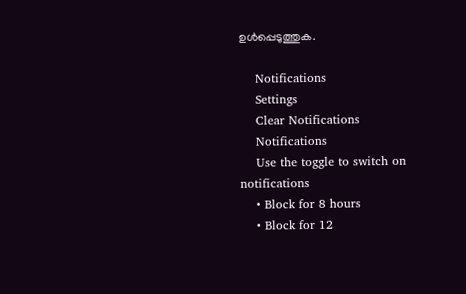ഉള്‍പ്പെടുത്തുക.

    Notifications
    Settings
    Clear Notifications
    Notifications
    Use the toggle to switch on notifications
    • Block for 8 hours
    • Block for 12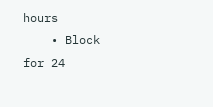hours
    • Block for 24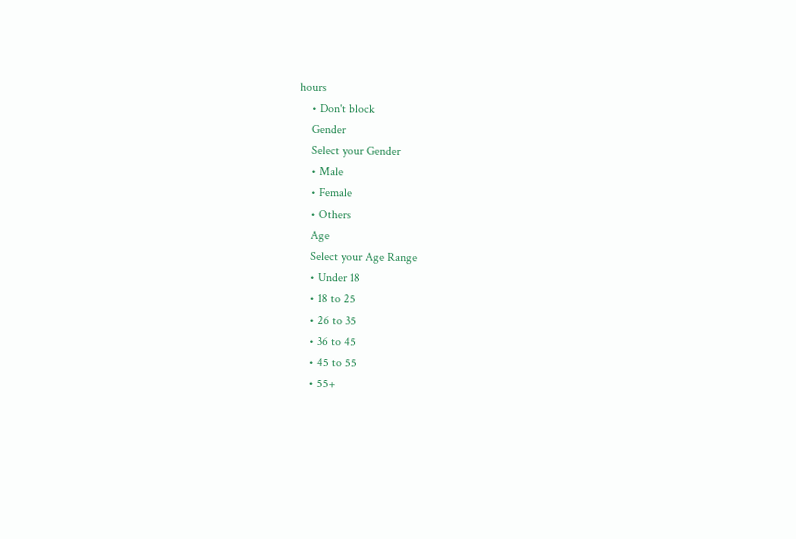hours
    • Don't block
    Gender
    Select your Gender
    • Male
    • Female
    • Others
    Age
    Select your Age Range
    • Under 18
    • 18 to 25
    • 26 to 35
    • 36 to 45
    • 45 to 55
    • 55+